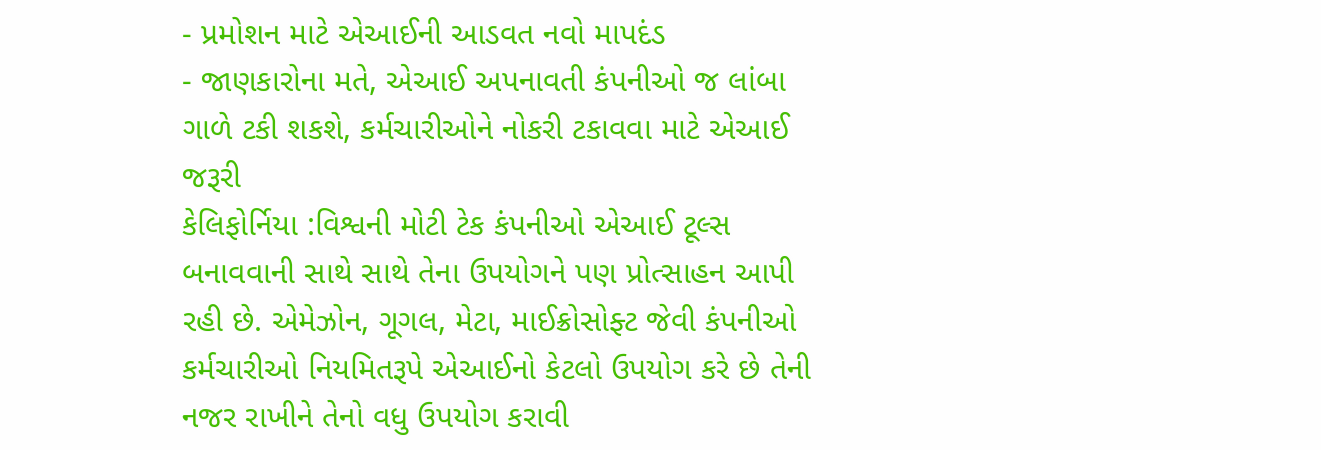- પ્રમોશન માટે એઆઈની આડવત નવો માપદંડ
- જાણકારોના મતે, એઆઈ અપનાવતી કંપનીઓ જ લાંબા ગાળે ટકી શકશે, કર્મચારીઓને નોકરી ટકાવવા માટે એઆઈ જરૂરી
કેલિફોર્નિયા :વિશ્વની મોટી ટેક કંપનીઓ એઆઈ ટૂલ્સ બનાવવાની સાથે સાથે તેના ઉપયોગને પણ પ્રોત્સાહન આપી રહી છે. એમેઝોન, ગૂગલ, મેટા, માઈક્રોસોફ્ટ જેવી કંપનીઓ કર્મચારીઓ નિયમિતરૂપે એઆઈનો કેટલો ઉપયોગ કરે છે તેની નજર રાખીને તેનો વધુ ઉપયોગ કરાવી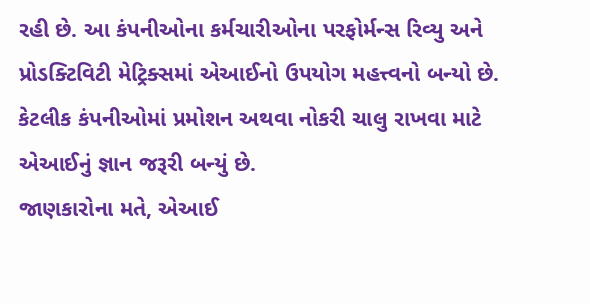રહી છે. આ કંપનીઓના કર્મચારીઓના પરફોર્મન્સ રિવ્યુ અને પ્રોડક્ટિવિટી મેટ્રિક્સમાં એઆઈનો ઉપયોગ મહત્ત્વનો બન્યો છે. કેટલીક કંપનીઓમાં પ્રમોશન અથવા નોકરી ચાલુ રાખવા માટે એઆઈનું જ્ઞાન જરૂરી બન્યું છે.
જાણકારોના મતે, એઆઈ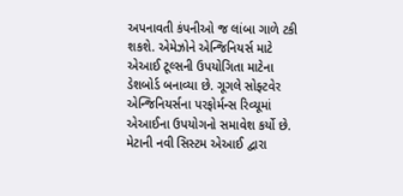અપનાવતી કંપનીઓ જ લાંબા ગાળે ટકી શકશે. એમેઝોને એન્જિનિયર્સ માટે એઆઈ ટૂલ્સની ઉપયોગિતા માટેના ડેશબોર્ડ બનાવ્યા છે. ગૂગલે સોફ્ટવેર એન્જિનિયર્સના પરફોર્મન્સ રિવ્યૂમાં એઆઈના ઉપયોગનો સમાવેશ કર્યો છે. મેટાની નવી સિસ્ટમ એઆઈ દ્વારા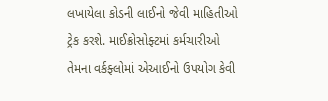લખાયેલા કોડની લાઈનો જેવી માહિતીઓ ટ્રેક કરશે. માઈક્રોસોફ્ટમાં કર્મચારીઓ તેમના વર્કફ્લોમાં એઆઈનો ઉપયોગ કેવી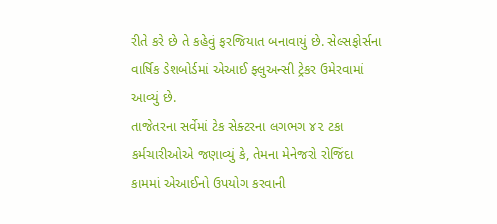રીતે કરે છે તે કહેવું ફરજિયાત બનાવાયું છે. સેલ્સફોર્સના વાર્ષિક ડેશબોર્ડમાં એઆઈ ફ્લુઅન્સી ટ્રેકર ઉમેરવામાં આવ્યું છે.
તાજેતરના સર્વેમાં ટેક સેક્ટરના લગભગ ૪૨ ટકા કર્મચારીઓએ જણાવ્યું કે, તેમના મેનેજરો રોજિંદા કામમાં એઆઈનો ઉપયોગ કરવાની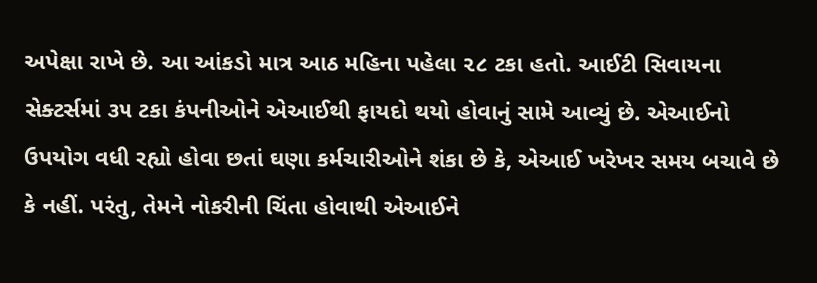અપેક્ષા રાખે છે. આ આંકડો માત્ર આઠ મહિના પહેલા ૨૮ ટકા હતો. આઈટી સિવાયના સેક્ટર્સમાં ૩૫ ટકા કંપનીઓને એઆઈથી ફાયદો થયો હોવાનું સામે આવ્યું છે. એઆઈનો ઉપયોગ વધી રહ્યો હોવા છતાં ઘણા કર્મચારીઓને શંકા છે કે, એઆઈ ખરેખર સમય બચાવે છે કે નહીં. પરંતુ, તેમને નોકરીની ચિંતા હોવાથી એઆઈને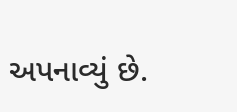અપનાવ્યું છે.